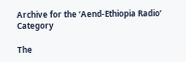Archive for the ‘Aend-Ethiopia Radio’ Category

The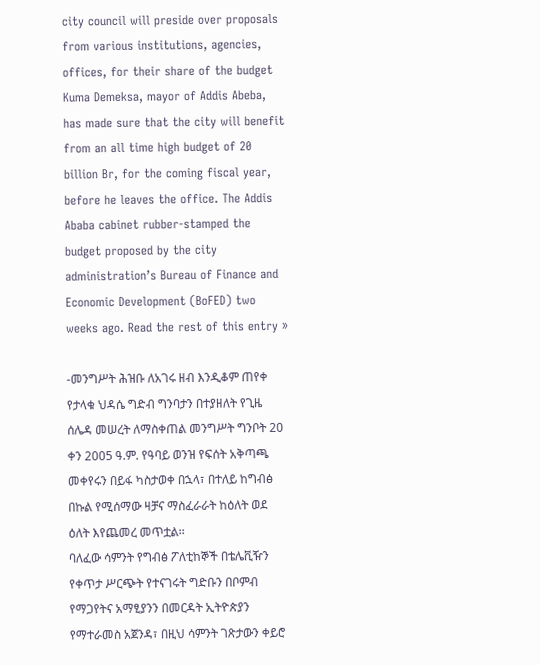city council will preside over proposals from various institutions, agencies, offices, for their share of the budget Kuma Demeksa, mayor of Addis Abeba, has made sure that the city will benefit from an all time high budget of 20 billion Br, for the coming fiscal year, before he leaves the office. The Addis Ababa cabinet rubber-stamped the budget proposed by the city administration’s Bureau of Finance and Economic Development (BoFED) two weeks ago. Read the rest of this entry »

-መንግሥት ሕዝቡ ለአገሩ ዘብ እንዲቆም ጠየቀ
የታላቁ ህዳሴ ግድብ ግንባታን በተያዘለት የጊዜ ሰሌዳ መሠረት ለማስቀጠል መንግሥት ግንቦት 20 ቀን 2005 ዓ.ም. የዓባይ ወንዝ የፍሰት አቅጣጫ መቀየሩን በይፋ ካስታወቀ በኋላ፣ በተለይ ከግብፅ በኩል የሚሰማው ዛቻና ማስፈራራት ከዕለት ወደ ዕለት እየጨመረ መጥቷል፡፡
ባለፈው ሳምንት የግብፅ ፖለቲከኞች በቴሌቪዥን የቀጥታ ሥርጭት የተናገሩት ግድቡን በቦምብ የማጋየትና አማፂያንን በመርዳት ኢትዮጵያን የማተራመስ አጀንዳ፣ በዚህ ሳምንት ገጽታውን ቀይሮ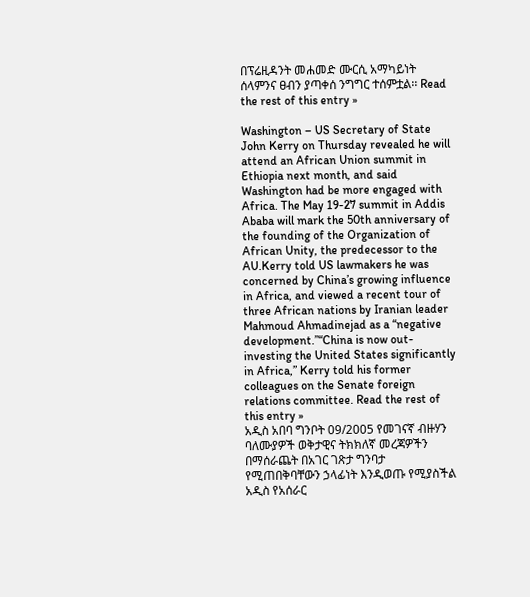በፕሬዚዳንት መሐመድ ሙርሲ አማካይነት ሰላምንና ፀብን ያጣቀሰ ንግግር ተሰምቷል፡፡ Read the rest of this entry »

Washington – US Secretary of State John Kerry on Thursday revealed he will attend an African Union summit in Ethiopia next month, and said Washington had be more engaged with Africa. The May 19-27 summit in Addis Ababa will mark the 50th anniversary of the founding of the Organization of African Unity, the predecessor to the AU.Kerry told US lawmakers he was concerned by China’s growing influence in Africa, and viewed a recent tour of three African nations by Iranian leader Mahmoud Ahmadinejad as a “negative development.”“China is now out-investing the United States significantly in Africa,” Kerry told his former colleagues on the Senate foreign relations committee. Read the rest of this entry »
አዲስ አበባ ግንቦት 09/2005 የመገናኛ ብዙሃን ባለሙያዎች ወቅታዊና ትክክለኛ መረጃዎችን በማሰራጨት በአገር ገጽታ ግንባታ የሚጠበቅባቸውን ኃላፊነት እንዲወጡ የሚያስችል አዲስ የአሰራር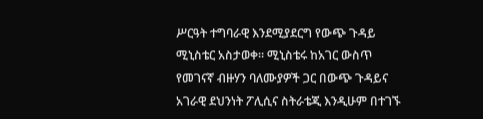ሥርዓት ተግባራዊ እንደሚያደርግ የውጭ ጉዳይ ሚኒስቴር አስታወቀ። ሚኒስቴሩ ከአገር ውስጥ የመገናኛ ብዙሃን ባለሙያዎች ጋር በውጭ ጉዳይና አገራዊ ደህንነት ፖሊሲና ስትራቴጂ እንዲሁም በተገኙ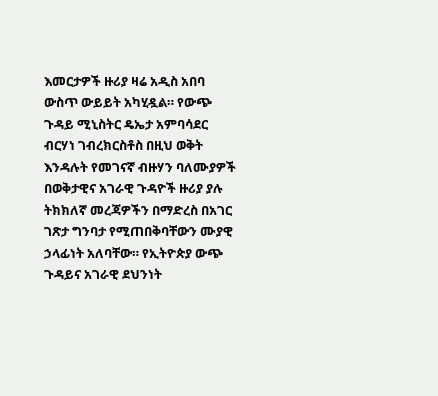እመርታዎች ዙሪያ ዛሬ አዲስ አበባ ውስጥ ውይይት አካሂዷል። የውጭ ጉዳይ ሚኒስትር ዴኤታ አምባሳደር ብርሃነ ገብረክርስቶስ በዚህ ወቅት እንዳሉት የመገናኛ ብዙሃን ባለሙያዎች በወቅታዊና አገራዊ ጉዳዮች ዙሪያ ያሉ ትክክለኛ መረጃዎችን በማድረስ በአገር ገጽታ ግንባታ የሚጠበቅባቸውን ሙያዊ ኃላፊነት አለባቸው። የኢትዮጵያ ውጭ ጉዳይና አገራዊ ደህንነት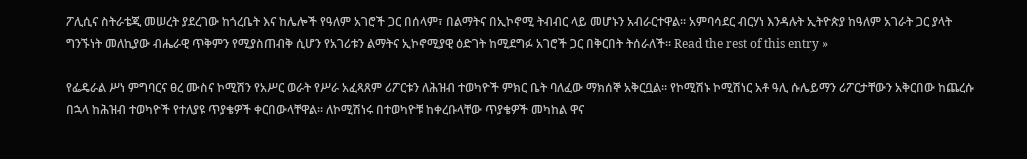ፖሊሲና ስትራቴጂ መሠረት ያደረገው ከጎረቤት እና ከሌሎች የዓለም አገሮች ጋር በሰላም፣ በልማትና በኢኮኖሚ ትብብር ላይ መሆኑን አብራርተዋል። አምባሳደር ብርሃነ እንዳሉት ኢትዮጵያ ከዓለም አገራት ጋር ያላት ግንኙነት መለኪያው ብሔራዊ ጥቅምን የሚያስጠብቅ ሲሆን የአገሪቱን ልማትና ኢኮኖሚያዊ ዕድገት ከሚደግፉ አገሮች ጋር በቅርበት ትሰራለች። Read the rest of this entry »

የፌዴራል ሥነ ምግባርና ፀረ ሙስና ኮሚሽን የአሥር ወራት የሥራ አፈጻጸም ሪፖርቱን ለሕዝብ ተወካዮች ምክር ቤት ባለፈው ማክሰኞ አቅርቧል፡፡ የኮሚሽኑ ኮሚሽነር አቶ ዓሊ ሱሌይማን ሪፖርታቸውን አቅርበው ከጨረሱ በኋላ ከሕዝብ ተወካዮች የተለያዩ ጥያቄዎች ቀርበውላቸዋል፡፡ ለኮሚሽነሩ በተወካዮቹ ከቀረቡላቸው ጥያቄዎች መካከል ዋና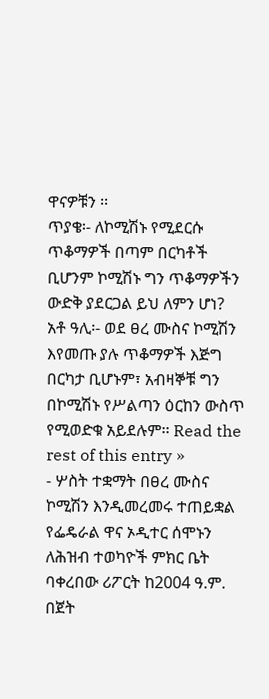ዋናዎቹን ፡፡
ጥያቄ፡- ለኮሚሽኑ የሚደርሱ ጥቆማዎች በጣም በርካቶች ቢሆንም ኮሚሽኑ ግን ጥቆማዎችን ውድቅ ያደርጋል ይህ ለምን ሆነ?
አቶ ዓሊ፡- ወደ ፀረ ሙስና ኮሚሽን እየመጡ ያሉ ጥቆማዎች እጅግ በርካታ ቢሆኑም፣ አብዛኞቹ ግን በኮሚሽኑ የሥልጣን ዕርከን ውስጥ የሚወድቁ አይደሉም፡፡ Read the rest of this entry »
- ሦስት ተቋማት በፀረ ሙስና ኮሚሽን እንዲመረመሩ ተጠይቋል
የፌዴራል ዋና ኦዲተር ሰሞኑን ለሕዝብ ተወካዮች ምክር ቤት ባቀረበው ሪፖርት ከ2004 ዓ.ም. በጀት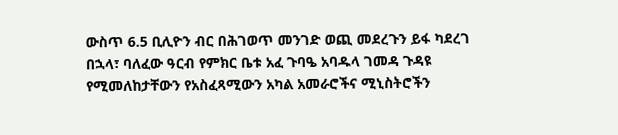ውስጥ 6.5 ቢሊዮን ብር በሕገወጥ መንገድ ወጪ መደረጉን ይፋ ካደረገ በኋላ፣ ባለፈው ዓርብ የምክር ቤቱ አፈ ጉባዔ አባዱላ ገመዳ ጉዳዩ የሚመለከታቸውን የአስፈጻሚውን አካል አመራሮችና ሚኒስትሮችን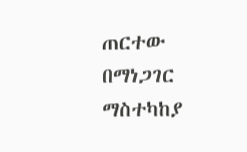ጠርተው በማነጋገር ማስተካከያ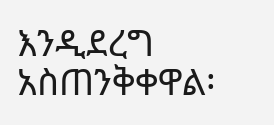እንዲደረግ አስጠንቅቀዋል፡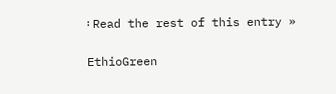፡ Read the rest of this entry »

EthioGreen